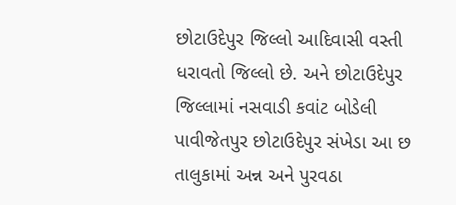છોટાઉદેપુર જિલ્લો આદિવાસી વસ્તી ધરાવતો જિલ્લો છે. અને છોટાઉદેપુર જિલ્લામાં નસવાડી કવાંટ બોડેલી પાવીજેતપુર છોટાઉદેપુર સંખેડા આ છ તાલુકામાં અન્ન અને પુરવઠા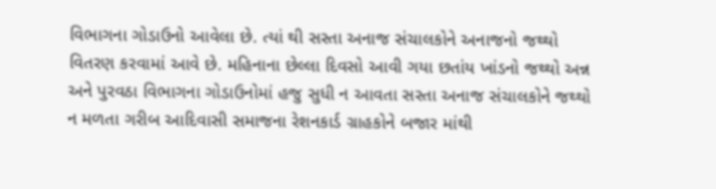વિભાગના ગોડાઉનો આવેલા છે. ત્યાં થી સસ્તા અનાજ સંચાલકોને અનાજનો જથ્થો વિતરણ કરવામાં આવે છે. મહિનાના છેલ્લા દિવસો આવી ગયા છતાંય ખાંડનો જથ્થો અન્ન અને પુરવઠા વિભાગના ગોડાઉનોમાં હજુ સુધી ન આવતા સસ્તા અનાજ સંચાલકોને જથ્થો ન મળતા ગરીબ આદિવાસી સમાજના રેશનકાર્ડ ગ્રાહકોને બજાર માંથી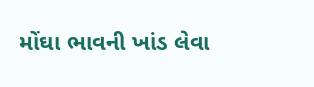મોંઘા ભાવની ખાંડ લેવા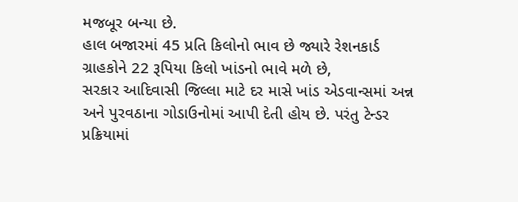મજબૂર બન્યા છે.
હાલ બજારમાં 45 પ્રતિ કિલોનો ભાવ છે જ્યારે રેશનકાર્ડ ગ્રાહકોને 22 રૂપિયા કિલો ખાંડનો ભાવે મળે છે,
સરકાર આદિવાસી જિલ્લા માટે દર માસે ખાંડ એડવાન્સમાં અન્ન અને પુરવઠાના ગોડાઉનોમાં આપી દેતી હોય છે. પરંતુ ટેન્ડર પ્રક્રિયામાં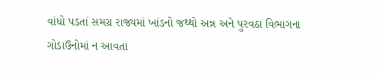વાંધો પડતાં સમગ્ર રાજ્યમાં ખાંડનો જથ્થો અન્ન અને પુરવઠા વિભાગના ગોડાઉનોમાં ન આવતા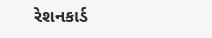રેશનકાર્ડ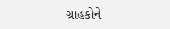ગ્રાહકોને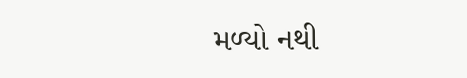મળ્યો નથી